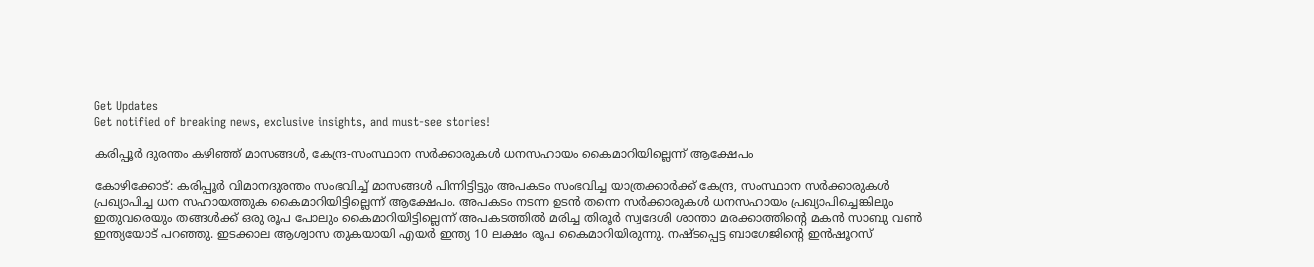Get Updates
Get notified of breaking news, exclusive insights, and must-see stories!

കരിപ്പൂർ ദുരന്തം കഴിഞ്ഞ് മാസങ്ങൾ, കേന്ദ്ര-സംസ്ഥാന സർക്കാരുകൾ ധനസഹായം കൈമാറിയില്ലെന്ന് ആക്ഷേപം

കോഴിക്കോട്‌: കരിപ്പൂര്‍ വിമാനദുരന്തം സംഭവിച്ച്‌ മാസങ്ങള്‍ പിന്നിട്ടിട്ടും അപകടം സംഭവിച്ച യാത്രക്കാര്‍ക്ക്‌ കേന്ദ്ര, സംസ്ഥാന സര്‍ക്കാരുകള്‍ പ്രഖ്യാപിച്ച ധന സഹായത്തുക കൈമാറിയിട്ടില്ലെന്ന്‌ ആക്ഷേപം. അപകടം നടന്ന ഉടന്‍ തന്നെ സര്‍ക്കാരുകള്‍ ധനസഹായം പ്രഖ്യാപിച്ചെങ്കിലും ഇതുവരെയും തങ്ങള്‍ക്ക്‌ ഒരു രൂപ പോലും കൈമാറിയിട്ടില്ലെന്ന്‌ അപകടത്തില്‍ മരിച്ച തിരൂര്‍ സ്വദേശി ശാന്താ മരക്കാത്തിന്റെ മകന്‍ സാബു വണ്‍ ഇന്ത്യയോട്‌ പറഞ്ഞു. ഇടക്കാല ആശ്വാസ തുകയായി എയര്‍ ഇന്ത്യ 10 ലക്ഷം രൂപ കൈമാറിയിരുന്നു. നഷ്ടപ്പെട്ട ബാഗേജിന്റെ ഇന്‍ഷൂറസ്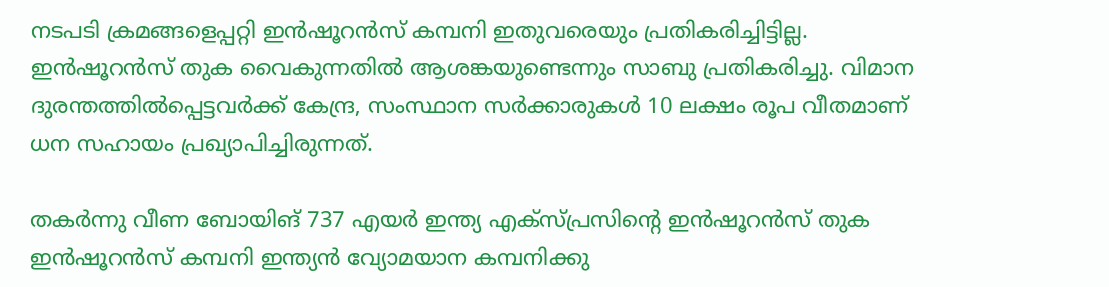നടപടി ക്രമങ്ങളെപ്പറ്റി ഇന്‍ഷൂറന്‍സ്‌ കമ്പനി ഇതുവരെയും പ്രതികരിച്ചിട്ടില്ല. ഇന്‍ഷൂറന്‍സ്‌ തുക വൈകുന്നതില്‍ ആശങ്കയുണ്ടെന്നും സാബു പ്രതികരിച്ചു. വിമാന ദുരന്തത്തില്‍പ്പെട്ടവര്‍ക്ക്‌ കേന്ദ്ര, സംസ്ഥാന സര്‍ക്കാരുകള്‍ 10 ലക്ഷം രൂപ വീതമാണ്‌ ധന സഹായം പ്രഖ്യാപിച്ചിരുന്നത്‌.

തകര്‍ന്നു വീണ ബോയിങ്‌ 737 എയര്‍ ഇന്ത്യ എക്‌സ്‌പ്രസിന്റെ ഇന്‍ഷൂറന്‍സ്‌ തുക ഇന്‍ഷൂറന്‍സ്‌ കമ്പനി ഇന്ത്യന്‍ വ്യോമയാന കമ്പനിക്കു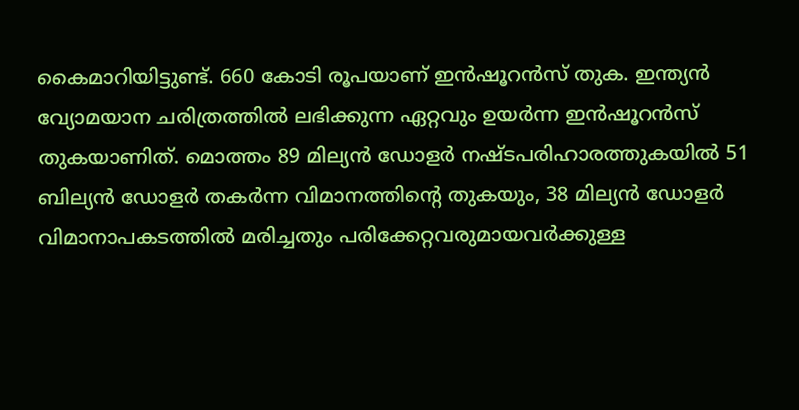കൈമാറിയിട്ടുണ്ട്. 660 കോടി രൂപയാണ്‌ ഇന്‍ഷൂറന്‍സ്‌ തുക. ഇന്ത്യന്‍ വ്യോമയാന ചരിത്രത്തില്‍ ലഭിക്കുന്ന ഏറ്റവും ഉയര്‍ന്ന ഇന്‍ഷൂറന്‍സ്‌ തുകയാണിത്‌. മൊത്തം 89 മില്യന്‍ ഡോളര്‍ നഷ്ടപരിഹാരത്തുകയില്‍ 51 ബില്യന്‍ ഡോളര്‍ തകര്‍ന്ന വിമാനത്തിന്റെ തുകയും, 38 മില്യന്‍ ഡോളര്‍ വിമാനാപകടത്തില്‍ മരിച്ചതും പരിക്കേറ്റവരുമായവര്‍ക്കുള്ള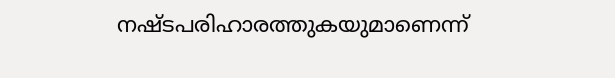നഷ്ടപരിഹാരത്തുകയുമാണെന്ന്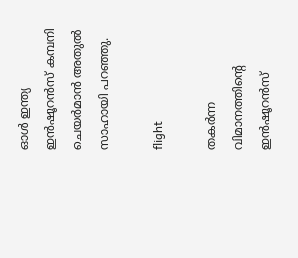ഓള്‍ ഇന്ത്യ ഇന്‍ഷൂറന്‍സ്‌ കമ്പനി ചെയര്‍മാന്‍ അതുല്‍ സാഹായി പറഞ്ഞു.

flight

തകര്‍ന്ന വിമാനത്തിന്റെ ഇന്‍ഷൂറന്‍സ്‌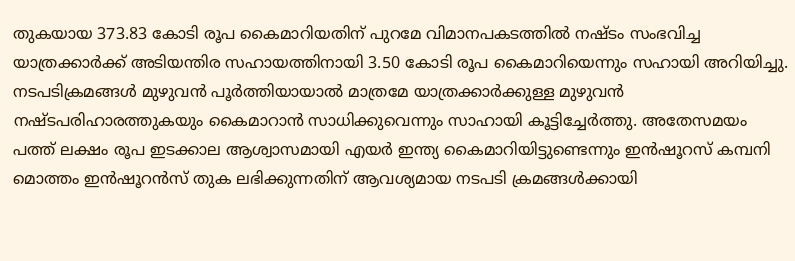തുകയായ 373.83 കോടി രൂപ കൈമാറിയതിന്‌ പുറമേ വിമാനപകടത്തില്‍ നഷ്ടം സംഭവിച്ച യാത്രക്കാര്‍ക്ക്‌ അടിയന്തിര സഹായത്തിനായി 3.50 കോടി രൂപ കൈമാറിയെന്നും സഹായി അറിയിച്ചു. നടപടിക്രമങ്ങള്‍ മുഴുവന്‍ പൂര്‍ത്തിയായാല്‍ മാത്രമേ യാത്രക്കാര്‍ക്കുള്ള മുഴുവന്‍ നഷ്ടപരിഹാരത്തുകയും കൈമാറാന്‍ സാധിക്കുവെന്നും സാഹായി കൂട്ടിച്ചേര്‍ത്തു. അതേസമയം പത്ത്‌ ലക്ഷം രൂപ ഇടക്കാല ആശ്വാസമായി എയര്‍ ഇന്ത്യ കൈമാറിയിട്ടുണ്ടെന്നും ഇന്‍ഷൂറസ് കമ്പനി മൊത്തം ഇന്‍ഷൂറന്‍സ്‌ തുക ലഭിക്കുന്നതിന്‌ ആവശ്യമായ നടപടി ക്രമങ്ങള്‍ക്കായി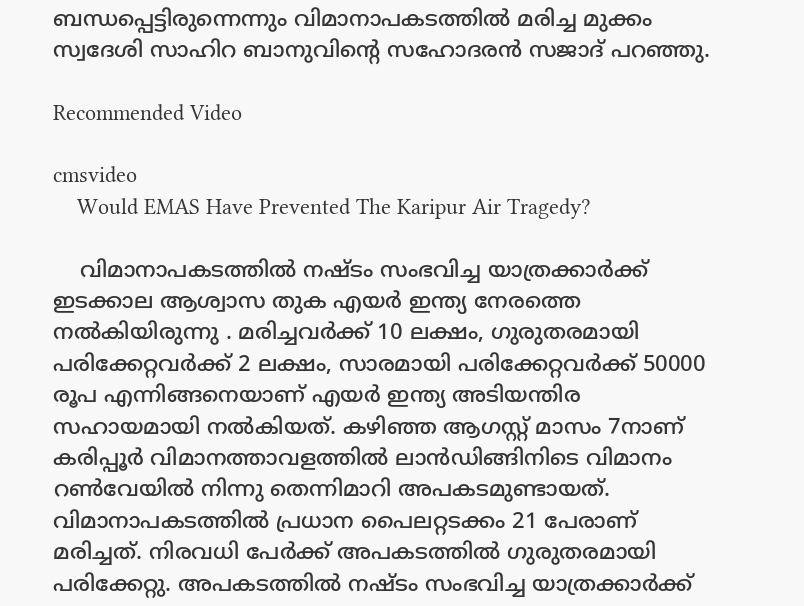ബന്ധപ്പെട്ടിരുന്നെന്നും വിമാനാപകടത്തില്‍ മരിച്ച മുക്കം സ്വദേശി സാഹിറ ബാനുവിന്റെ സഹോദരന്‍ സജാദ്‌ പറഞ്ഞു.

Recommended Video

cmsvideo
    Would EMAS Have Prevented The Karipur Air Tragedy?

    വിമാനാപകടത്തില്‍ നഷ്ടം സംഭവിച്ച യാത്രക്കാര്‍ക്ക്‌ ഇടക്കാല ആശ്വാസ തുക എയര്‍ ഇന്ത്യ നേരത്തെ നല്‍കിയിരുന്നു . മരിച്ചവര്‍ക്ക്‌ 10 ലക്ഷം, ഗുരുതരമായി പരിക്കേറ്റവര്‍ക്ക്‌ 2 ലക്ഷം, സാരമായി പരി‌ക്കേറ്റവര്‍ക്ക്‌ 50000 രൂപ എന്നിങ്ങനെയാണ്‌ എയര്‍ ഇന്ത്യ അടിയന്തിര സഹായമായി നല്‍കിയത്‌. കഴിഞ്ഞ ആഗസ്റ്റ്‌ മാസം 7നാണ്‌ കരിപ്പൂര്‍ വിമാനത്താവളത്തില്‍ ലാന്‍ഡിങ്ങിനിടെ വിമാനം റണ്‍വേയില്‍ നിന്നു തെന്നിമാറി അപകടമുണ്ടായത്‌. വിമാനാപകടത്തില്‍ പ്രധാന പൈലറ്റടക്കം 21 പേരാണ്‌ മരിച്ചത്‌. നിരവധി പേര്‍ക്ക്‌ അപകടത്തില്‍ ഗുരുതരമായി പരിക്കേറ്റു. അപകടത്തില്‍ നഷ്ടം സംഭവിച്ച യാത്രക്കാര്‍ക്ക്‌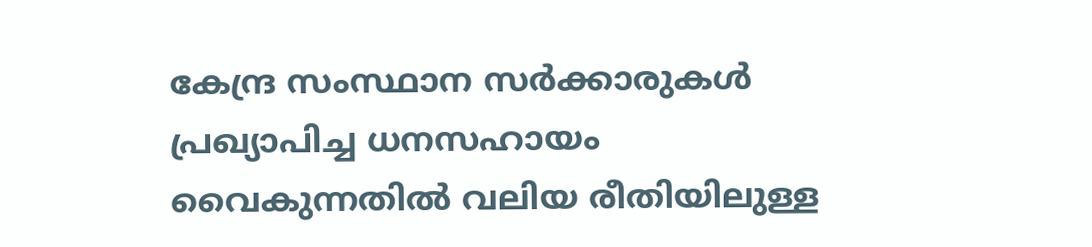കേന്ദ്ര സംസ്ഥാന സര്‍ക്കാരുകള്‍ പ്രഖ്യാപിച്ച ധനസഹായം വൈകുന്നതില്‍ വലിയ രീതിയിലുള്ള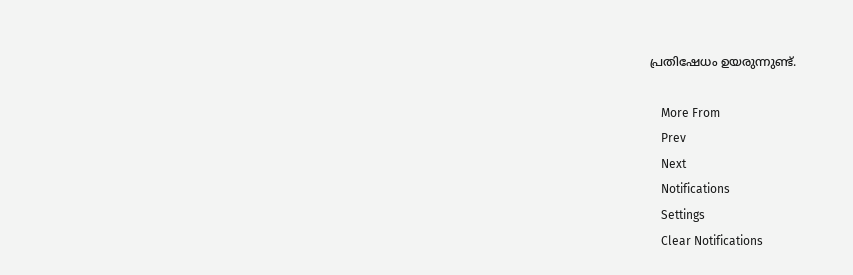പ്രതിഷേധം ഉയരുന്നുണ്ട്‌.

    More From
    Prev
    Next
    Notifications
    Settings
    Clear Notifications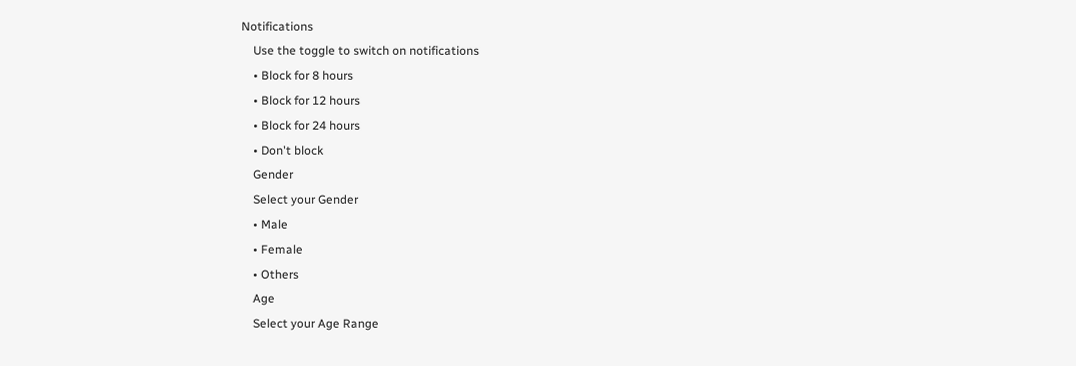Notifications
    Use the toggle to switch on notifications
    • Block for 8 hours
    • Block for 12 hours
    • Block for 24 hours
    • Don't block
    Gender
    Select your Gender
    • Male
    • Female
    • Others
    Age
    Select your Age Range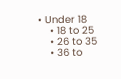• Under 18
    • 18 to 25
    • 26 to 35
    • 36 to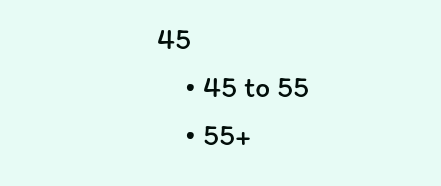45
    • 45 to 55
    • 55+